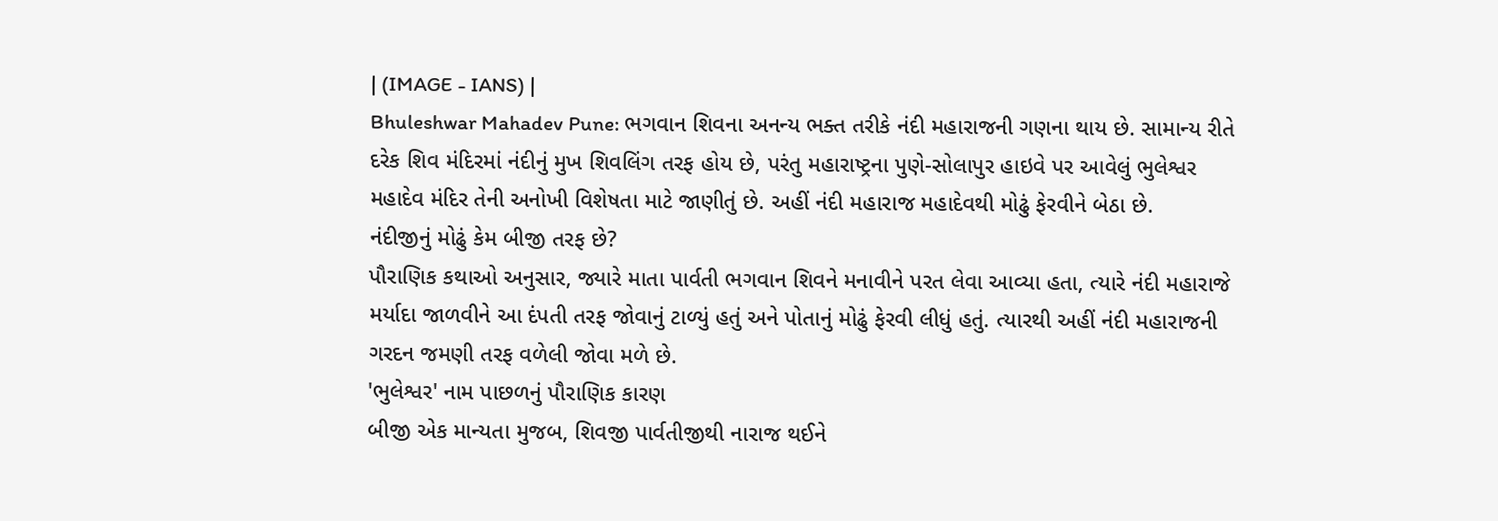| (IMAGE - IANS) |
Bhuleshwar Mahadev Pune: ભગવાન શિવના અનન્ય ભક્ત તરીકે નંદી મહારાજની ગણના થાય છે. સામાન્ય રીતે દરેક શિવ મંદિરમાં નંદીનું મુખ શિવલિંગ તરફ હોય છે, પરંતુ મહારાષ્ટ્રના પુણે-સોલાપુર હાઇવે પર આવેલું ભુલેશ્વર મહાદેવ મંદિર તેની અનોખી વિશેષતા માટે જાણીતું છે. અહીં નંદી મહારાજ મહાદેવથી મોઢું ફેરવીને બેઠા છે.
નંદીજીનું મોઢું કેમ બીજી તરફ છે?
પૌરાણિક કથાઓ અનુસાર, જ્યારે માતા પાર્વતી ભગવાન શિવને મનાવીને પરત લેવા આવ્યા હતા, ત્યારે નંદી મહારાજે મર્યાદા જાળવીને આ દંપતી તરફ જોવાનું ટાળ્યું હતું અને પોતાનું મોઢું ફેરવી લીધું હતું. ત્યારથી અહીં નંદી મહારાજની ગરદન જમણી તરફ વળેલી જોવા મળે છે.
'ભુલેશ્વર' નામ પાછળનું પૌરાણિક કારણ
બીજી એક માન્યતા મુજબ, શિવજી પાર્વતીજીથી નારાજ થઈને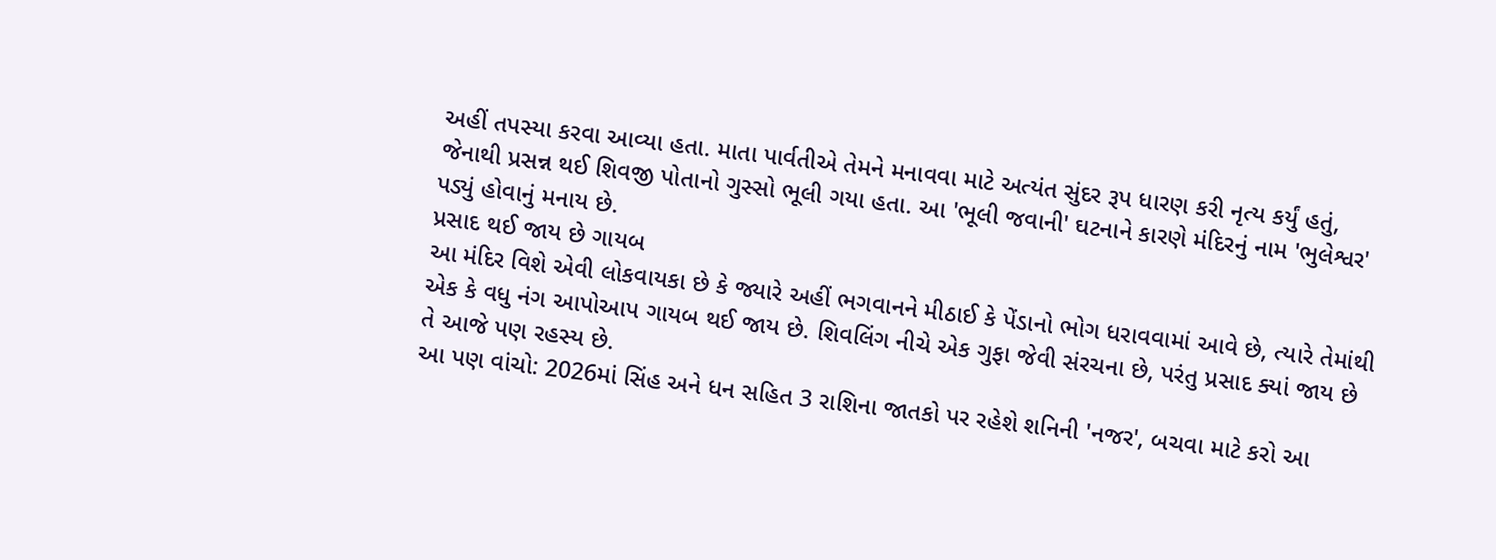અહીં તપસ્યા કરવા આવ્યા હતા. માતા પાર્વતીએ તેમને મનાવવા માટે અત્યંત સુંદર રૂપ ધારણ કરી નૃત્ય કર્યું હતું, જેનાથી પ્રસન્ન થઈ શિવજી પોતાનો ગુસ્સો ભૂલી ગયા હતા. આ 'ભૂલી જવાની' ઘટનાને કારણે મંદિરનું નામ 'ભુલેશ્વર' પડ્યું હોવાનું મનાય છે.
પ્રસાદ થઈ જાય છે ગાયબ
આ મંદિર વિશે એવી લોકવાયકા છે કે જ્યારે અહીં ભગવાનને મીઠાઈ કે પેંડાનો ભોગ ધરાવવામાં આવે છે, ત્યારે તેમાંથી એક કે વધુ નંગ આપોઆપ ગાયબ થઈ જાય છે. શિવલિંગ નીચે એક ગુફા જેવી સંરચના છે, પરંતુ પ્રસાદ ક્યાં જાય છે તે આજે પણ રહસ્ય છે.
આ પણ વાંચો: 2026માં સિંહ અને ધન સહિત 3 રાશિના જાતકો પર રહેશે શનિની 'નજર', બચવા માટે કરો આ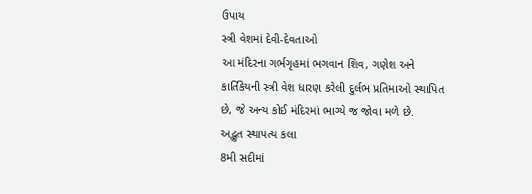ઉપાય
સ્ત્રી વેશમાં દેવી-દેવતાઓ
આ મંદિરના ગર્ભગૃહમાં ભગવાન શિવ, ગણેશ અને કાર્તિકેયની સ્ત્રી વેશ ધારણ કરેલી દુર્લભ પ્રતિમાઓ સ્થાપિત છે, જે અન્ય કોઈ મંદિરમાં ભાગ્યે જ જોવા મળે છે.
અદ્ભુત સ્થાપત્ય કલા
8મી સદીમાં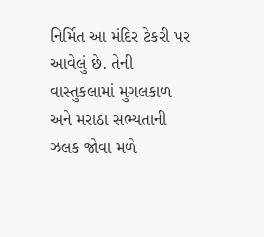નિર્મિત આ મંદિર ટેકરી પર આવેલું છે. તેની વાસ્તુકલામાં મુગલકાળ અને મરાઠા સભ્યતાની ઝલક જોવા મળે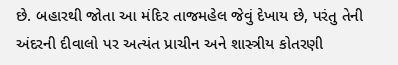છે. બહારથી જોતા આ મંદિર તાજમહેલ જેવું દેખાય છે, પરંતુ તેની અંદરની દીવાલો પર અત્યંત પ્રાચીન અને શાસ્ત્રીય કોતરણી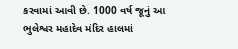કરવામાં આવી છે. 1000 વર્ષ જૂનું આ ભુલેશ્વર મહાદેવ મંદિર હાલમાં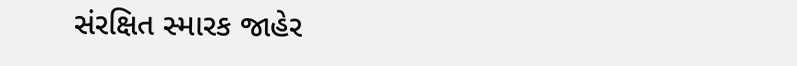સંરક્ષિત સ્મારક જાહેર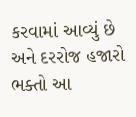કરવામાં આવ્યું છે અને દરરોજ હજારો ભક્તો આ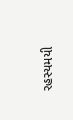રહસ્યમયી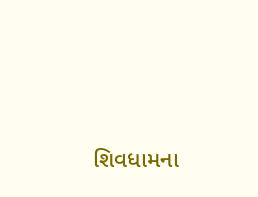શિવધામના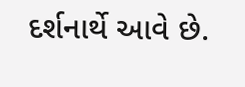દર્શનાર્થે આવે છે.